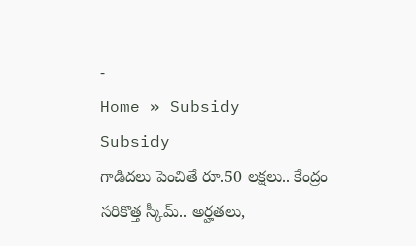-
Home » Subsidy
Subsidy
గాడిదలు పెంచితే రూ.50 లక్షలు.. కేంద్రం సరికొత్త స్కీమ్.. అర్హతలు,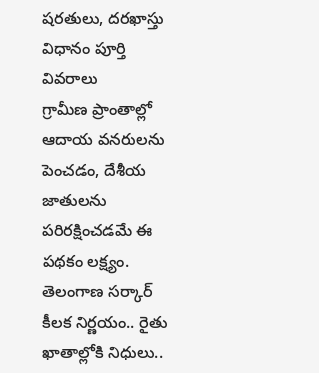షరతులు, దరఖాస్తు విధానం పూర్తి వివరాలు
గ్రామీణ ప్రాంతాల్లో ఆదాయ వనరులను పెంచడం, దేశీయ జాతులను పరిరక్షించడమే ఈ పథకం లక్ష్యం.
తెలంగాణ సర్కార్ కీలక నిర్ణయం.. రైతు ఖాతాల్లోకి నిధులు..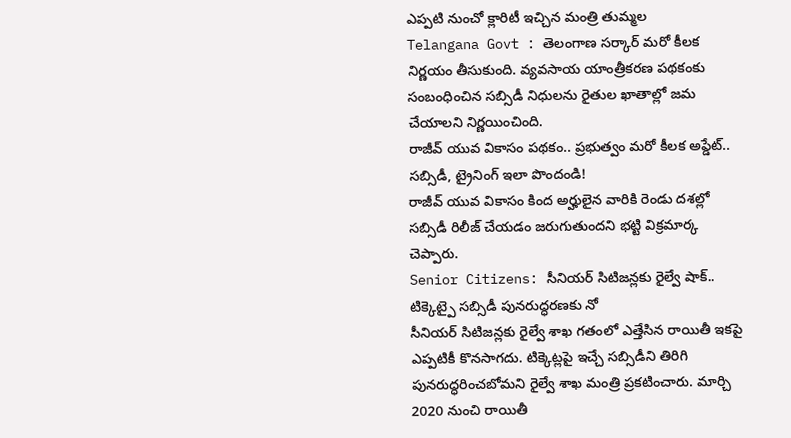ఎప్పటి నుంచో క్లారిటీ ఇచ్చిన మంత్రి తుమ్మల
Telangana Govt : తెలంగాణ సర్కార్ మరో కీలక నిర్ణయం తీసుకుంది. వ్యవసాయ యాంత్రీకరణ పథకంకు సంబంధించిన సబ్సిడీ నిధులను రైతుల ఖాతాల్లో జమ చేయాలని నిర్ణయించింది.
రాజీవ్ యువ వికాసం పథకం.. ప్రభుత్వం మరో కీలక అప్డేట్.. సబ్సిడీ, ట్రైనింగ్ ఇలా పొందండి!
రాజీవ్ యువ వికాసం కింద అర్హులైన వారికి రెండు దశల్లో సబ్సిడీ రిలీజ్ చేయడం జరుగుతుందని భట్టి విక్రమార్క చెప్పారు.
Senior Citizens: సీనియర్ సిటిజన్లకు రైల్వే షాక్.. టిక్కెట్పై సబ్సిడీ పునరుద్ధరణకు నో
సీనియర్ సిటిజన్లకు రైల్వే శాఖ గతంలో ఎత్తేసిన రాయితీ ఇకపై ఎప్పటికీ కొనసాగదు. టిక్కెట్లపై ఇచ్చే సబ్సిడీని తిరిగి పునరుద్ధరించబోమని రైల్వే శాఖ మంత్రి ప్రకటించారు. మార్చి 2020 నుంచి రాయితీ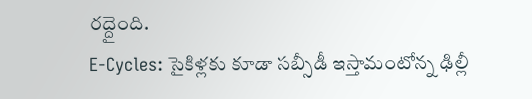రద్దైంది.
E-Cycles: సైకిళ్లకు కూడా సబ్సీడీ ఇస్తామంటోన్న ఢిల్లీ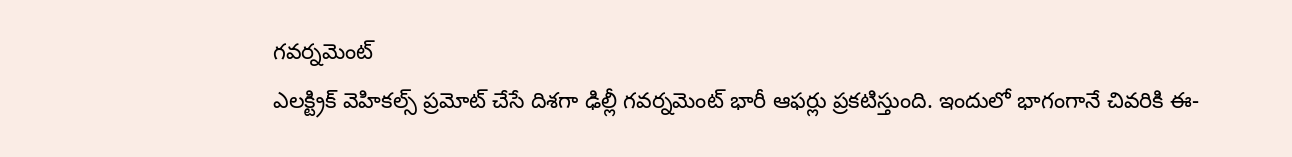గవర్నమెంట్
ఎలక్ట్రిక్ వెహికల్స్ ప్రమోట్ చేసే దిశగా ఢిల్లీ గవర్నమెంట్ భారీ ఆఫర్లు ప్రకటిస్తుంది. ఇందులో భాగంగానే చివరికి ఈ-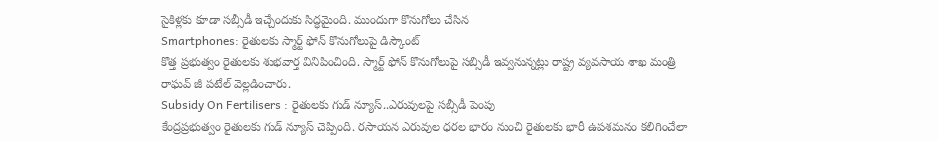సైకిళ్లకు కూడా సబ్సీడీ ఇచ్చేందుకు సిద్ధమైంది. ముందుగా కొనుగోలు చేసిన
Smartphones: రైతులకు స్మార్ట్ ఫోన్ కొనుగోలుపై డిస్కౌంట్
కొత్త ప్రభుత్వం రైతులకు శుభవార్త వినిపించింది. స్మార్ట్ ఫోన్ కొనుగోలుపై సబ్సిడీ ఇవ్వనున్నట్లు రాష్ట్ర వ్యవసాయ శాఖ మంత్రి రాఘవ్ జీ పటేల్ వెల్లడించారు.
Subsidy On Fertilisers : రైతులకు గుడ్ న్యూస్..ఎరువులపై సబ్సీడీ పెంపు
కేంద్రప్రభుత్వం రైతులకు గుడ్ న్యూస్ చెప్పింది. రసాయన ఎరువుల ధరల భారం నుంచి రైతులకు భారీ ఉపశమనం కలిగించేలా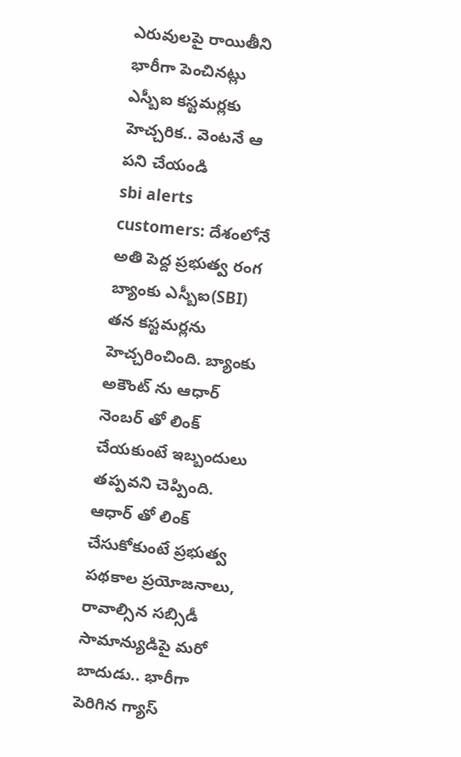ఎరువులపై రాయితీని భారీగా పెంచినట్లు
ఎస్బీఐ కస్టమర్లకు హెచ్చరిక.. వెంటనే ఆ పని చేయండి
sbi alerts customers: దేశంలోనే అతి పెద్ద ప్రభుత్వ రంగ బ్యాంకు ఎస్బీఐ(SBI) తన కస్టమర్లను హెచ్చరించింది. బ్యాంకు అకౌంట్ ను ఆధార్ నెంబర్ తో లింక్ చేయకుంటే ఇబ్బందులు తప్పవని చెప్పింది. ఆధార్ తో లింక్ చేసుకోకుంటే ప్రభుత్వ పథకాల ప్రయోజనాలు, రావాల్సిన సబ్సిడీ
సామాన్యుడిపై మరో బాదుడు.. భారీగా పెరిగిన గ్యాస్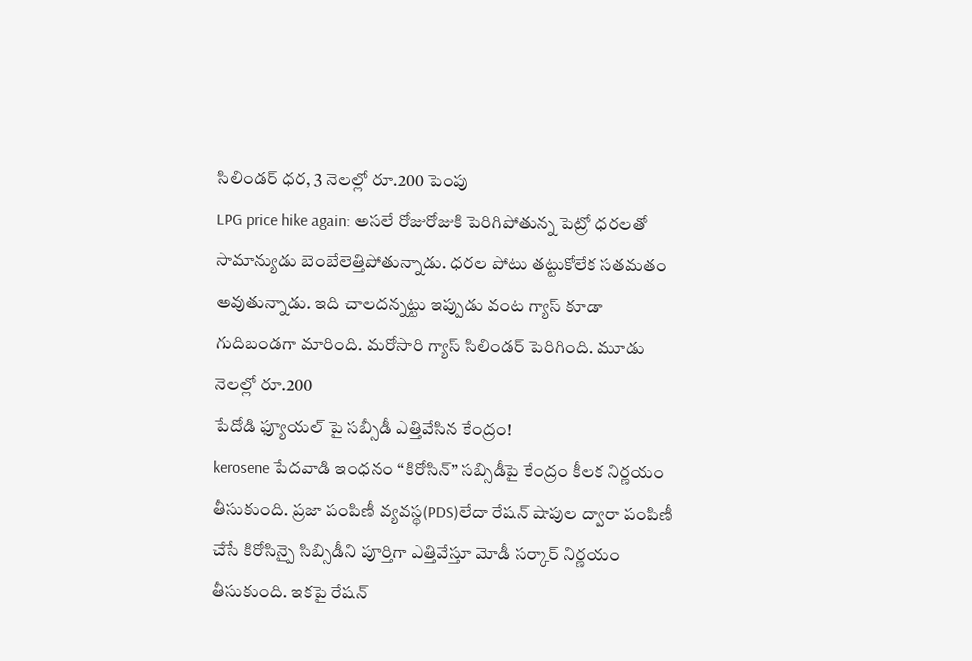సిలిండర్ ధర, 3 నెలల్లో రూ.200 పెంపు
LPG price hike again: అసలే రోజురోజుకి పెరిగిపోతున్న పెట్రో ధరలతో సామాన్యుడు బెంబేలెత్తిపోతున్నాడు. ధరల పోటు తట్టుకోలేక సతమతం అవుతున్నాడు. ఇది చాలదన్నట్టు ఇప్పుడు వంట గ్యాస్ కూడా గుదిబండగా మారింది. మరోసారి గ్యాస్ సిలిండర్ పెరిగింది. మూడు నెలల్లో రూ.200
పేదోడి ఫ్యూయల్ పై సబ్సీడీ ఎత్తివేసిన కేంద్రం!
kerosene పేదవాడి ఇంధనం “కిరోసిన్” సబ్సిడీపై కేంద్రం కీలక నిర్ణయం తీసుకుంది. ప్రజా పంపిణీ వ్యవస్థ(PDS)లేదా రేషన్ షాపుల ద్వారా పంపిణీ చేసే కిరోసిన్పై సిబ్సిడీని పూర్తిగా ఎత్తివేస్తూ మోడీ సర్కార్ నిర్ణయం తీసుకుంది. ఇకపై రేషన్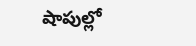షాపుల్లో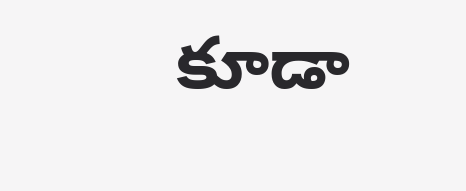కూడా